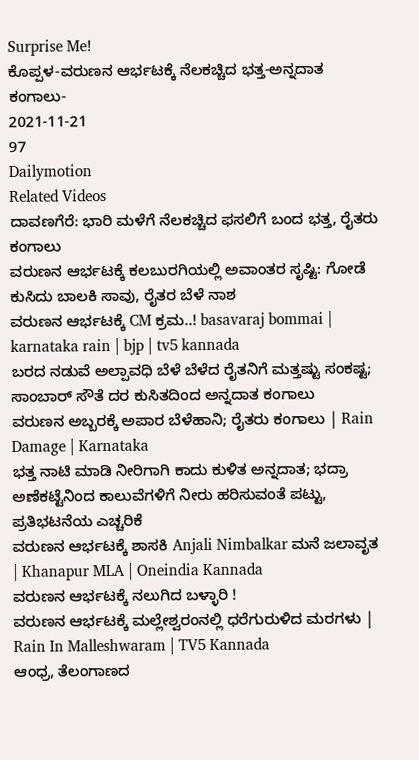Surprise Me!
ಕೊಪ್ಪಳ-ವರುಣನ ಆರ್ಭಟಕ್ಕೆ ನೆಲಕಚ್ಚಿದ ಭತ್ತ-ಅನ್ನದಾತ ಕಂಗಾಲು-
2021-11-21
97
Dailymotion
Related Videos
ದಾವಣಗೆರೆ: ಭಾರಿ ಮಳೆಗೆ ನೆಲಕಚ್ಚಿದ ಫಸಲಿಗೆ ಬಂದ ಭತ್ತ, ರೈತರು ಕಂಗಾಲು
ವರುಣನ ಆರ್ಭಟಕ್ಕೆ ಕಲಬುರಗಿಯಲ್ಲಿ ಅವಾಂತರ ಸೃಷ್ಟಿ: ಗೋಡೆ ಕುಸಿದು ಬಾಲಕಿ ಸಾವು, ರೈತರ ಬೆಳೆ ನಾಶ
ವರುಣನ ಆರ್ಭಟಕ್ಕೆ CM ಕ್ರಮ..! basavaraj bommai | karnataka rain | bjp | tv5 kannada
ಬರದ ನಡುವೆ ಅಲ್ಪಾವಧಿ ಬೆಳೆ ಬೆಳೆದ ರೈತನಿಗೆ ಮತ್ತಷ್ಟು ಸಂಕಷ್ಟ; ಸಾಂಬಾರ್ ಸೌತೆ ದರ ಕುಸಿತದಿಂದ ಅನ್ನದಾತ ಕಂಗಾಲು
ವರುಣನ ಅಬ್ಬರಕ್ಕೆ ಅಪಾರ ಬೆಳೆಹಾನಿ; ರೈತರು ಕಂಗಾಲು | Rain Damage | Karnataka
ಭತ್ತ ನಾಟಿ ಮಾಡಿ ನೀರಿಗಾಗಿ ಕಾದು ಕುಳಿತ ಅನ್ನದಾತ; ಭದ್ರಾ ಅಣೆಕಟ್ಟೆನಿಂದ ಕಾಲುವೆಗಳಿಗೆ ನೀರು ಹರಿಸುವಂತೆ ಪಟ್ಟು, ಪ್ರತಿಭಟನೆಯ ಎಚ್ಚರಿಕೆ
ವರುಣನ ಆರ್ಭಟಕ್ಕೆ ಶಾಸಕಿ Anjali Nimbalkar ಮನೆ ಜಲಾವೃತ | Khanapur MLA | Oneindia Kannada
ವರುಣನ ಆರ್ಭಟಕ್ಕೆ ನಲುಗಿದ ಬಳ್ಳಾರಿ !
ವರುಣನ ಆರ್ಭಟಕ್ಕೆ ಮಲ್ಲೇಶ್ವರಂನಲ್ಲಿ ಧರೆಗುರುಳಿದ ಮರಗಳು | Rain In Malleshwaram | TV5 Kannada
ಆಂಧ್ರ, ತೆಲಂಗಾಣದ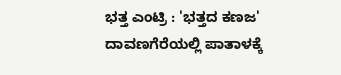ಭತ್ತ ಎಂಟ್ರಿ : 'ಭತ್ತದ ಕಣಜ' ದಾವಣಗೆರೆಯಲ್ಲಿ ಪಾತಾಳಕ್ಕೆ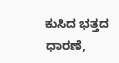ಕುಸಿದ ಭತ್ತದ ಧಾರಣೆ,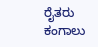ರೈತರು ಕಂಗಾಲು